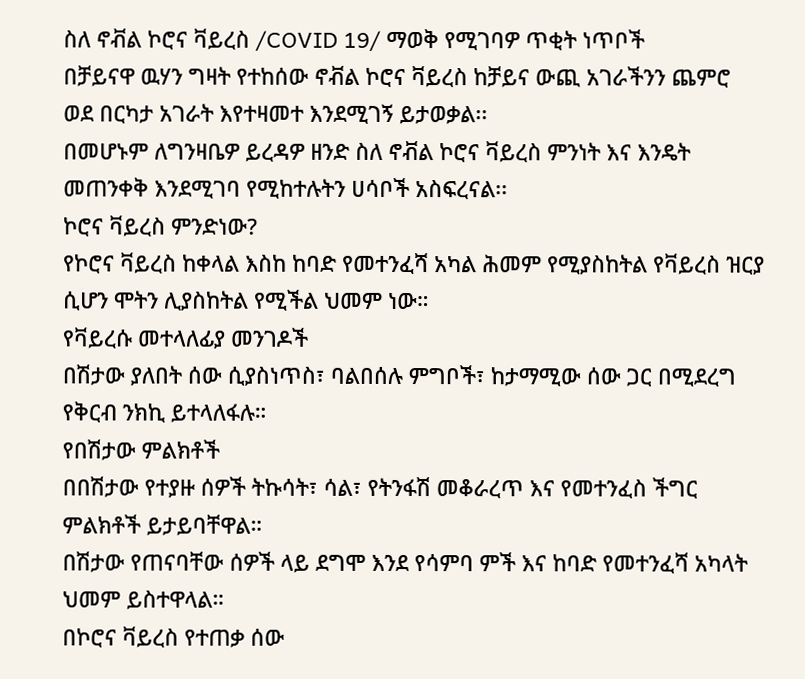ስለ ኖቭል ኮሮና ቫይረስ /COVID 19/ ማወቅ የሚገባዎ ጥቂት ነጥቦች
በቻይናዋ ዉሃን ግዛት የተከሰው ኖቭል ኮሮና ቫይረስ ከቻይና ውጪ አገራችንን ጨምሮ ወደ በርካታ አገራት እየተዛመተ እንደሚገኝ ይታወቃል፡፡
በመሆኑም ለግንዛቤዎ ይረዳዎ ዘንድ ስለ ኖቭል ኮሮና ቫይረስ ምንነት እና እንዴት መጠንቀቅ እንደሚገባ የሚከተሉትን ሀሳቦች አስፍረናል፡፡
ኮሮና ቫይረስ ምንድነው?
የኮሮና ቫይረስ ከቀላል እስከ ከባድ የመተንፈሻ አካል ሕመም የሚያስከትል የቫይረስ ዝርያ ሲሆን ሞትን ሊያስከትል የሚችል ህመም ነው።
የቫይረሱ መተላለፊያ መንገዶች
በሽታው ያለበት ሰው ሲያስነጥስ፣ ባልበሰሉ ምግቦች፣ ከታማሚው ሰው ጋር በሚደረግ የቅርብ ንክኪ ይተላለፋሉ።
የበሽታው ምልክቶች
በበሽታው የተያዙ ሰዎች ትኩሳት፣ ሳል፣ የትንፋሽ መቆራረጥ እና የመተንፈስ ችግር ምልክቶች ይታይባቸዋል።
በሽታው የጠናባቸው ሰዎች ላይ ደግሞ እንደ የሳምባ ምች እና ከባድ የመተንፈሻ አካላት ህመም ይስተዋላል።
በኮሮና ቫይረስ የተጠቃ ሰው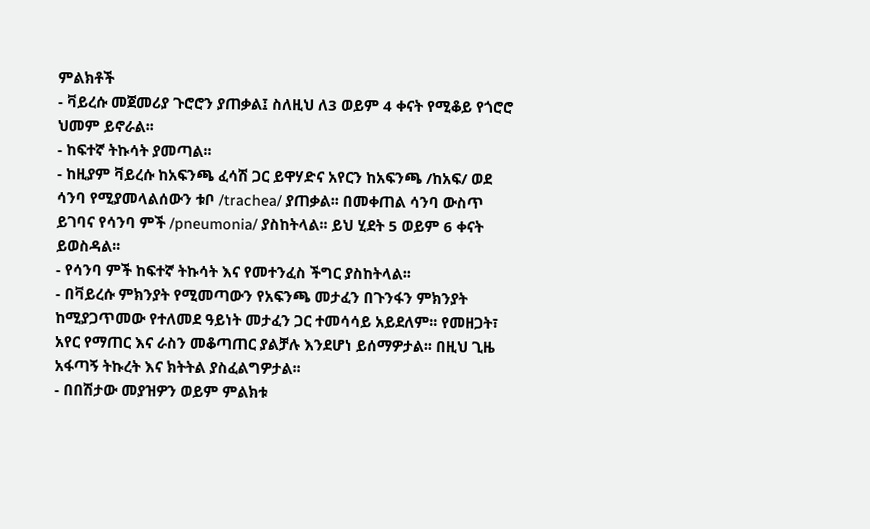ምልክቶች
- ቫይረሱ መጀመሪያ ጉሮሮን ያጠቃል፤ ስለዚህ ለ3 ወይም 4 ቀናት የሚቆይ የጎሮሮ ህመም ይኖራል፡፡
- ከፍተኛ ትኩሳት ያመጣል፡፡
- ከዚያም ቫይረሱ ከአፍንጫ ፈሳሽ ጋር ይዋሃድና አየርን ከአፍንጫ /ከአፍ/ ወደ ሳንባ የሚያመላልሰውን ቱቦ /trachea/ ያጠቃል፡፡ በመቀጠል ሳንባ ውስጥ ይገባና የሳንባ ምች /pneumonia/ ያስከትላል፡፡ ይህ ሂደት 5 ወይም 6 ቀናት ይወስዳል፡፡
- የሳንባ ምች ከፍተኛ ትኩሳት እና የመተንፈስ ችግር ያስከትላል፡፡
- በቫይረሱ ምክንያት የሚመጣውን የአፍንጫ መታፈን በጉንፋን ምክንያት ከሚያጋጥመው የተለመደ ዓይነት መታፈን ጋር ተመሳሳይ አይደለም፡፡ የመዘጋት፣ አየር የማጠር እና ራስን መቆጣጠር ያልቻሉ እንደሆነ ይሰማዎታል፡፡ በዚህ ጊዜ አፋጣኝ ትኩረት እና ክትትል ያስፈልግዎታል፡፡
- በበሽታው መያዝዎን ወይም ምልክቱ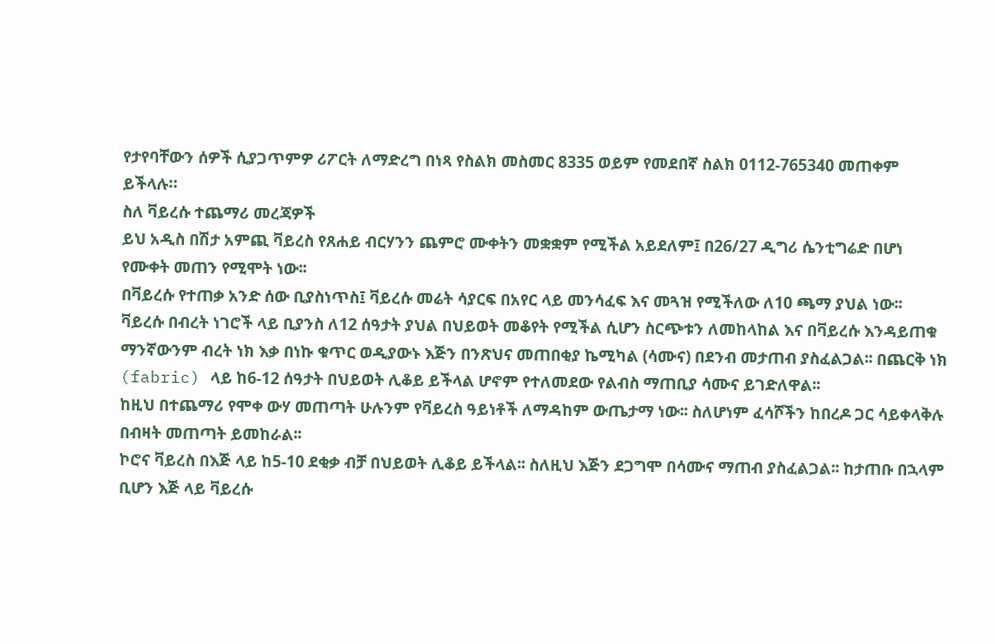የታየባቸውን ሰዎች ሲያጋጥምዎ ሪፖርት ለማድረግ በነጻ የስልክ መስመር 8335 ወይም የመደበኛ ስልክ 0112-765340 መጠቀም ይችላሉ።
ስለ ቫይረሱ ተጨማሪ መረጃዎች
ይህ አዲስ በሽታ አምጪ ቫይረስ የጸሐይ ብርሃንን ጨምሮ ሙቀትን መቋቋም የሚችል አይደለም፤ በ26/27 ዲግሪ ሴንቲግሬድ በሆነ የሙቀት መጠን የሚሞት ነው፡፡
በቫይረሱ የተጠቃ አንድ ሰው ቢያስነጥስ፤ ቫይረሱ መሬት ሳያርፍ በአየር ላይ መንሳፈፍ እና መጓዝ የሚችለው ለ10 ጫማ ያህል ነው፡፡
ቫይረሱ በብረት ነገሮች ላይ ቢያንስ ለ12 ሰዓታት ያህል በህይወት መቆየት የሚችል ሲሆን ስርጭቱን ለመከላከል እና በቫይረሱ እንዳይጠቁ ማንኛውንም ብረት ነክ እቃ በነኩ ቁጥር ወዲያውኑ እጅን በንጽህና መጠበቂያ ኬሚካል (ሳሙና) በደንብ መታጠብ ያስፈልጋል፡፡ በጨርቅ ነክ (fabric) ላይ ከ6-12 ሰዓታት በህይወት ሊቆይ ይችላል ሆኖም የተለመደው የልብስ ማጠቢያ ሳሙና ይገድለዋል፡፡
ከዚህ በተጨማሪ የሞቀ ውሃ መጠጣት ሁሉንም የቫይረስ ዓይነቶች ለማዳከም ውጤታማ ነው፡፡ ስለሆነም ፈሳሾችን ከበረዶ ጋር ሳይቀላቅሉ በብዛት መጠጣት ይመከራል፡፡
ኮሮና ቫይረስ በእጅ ላይ ከ5-10 ደቂቃ ብቻ በህይወት ሊቆይ ይችላል፡፡ ስለዚህ እጅን ደጋግሞ በሳሙና ማጠብ ያስፈልጋል፡፡ ከታጠቡ በኋላም ቢሆን እጅ ላይ ቫይረሱ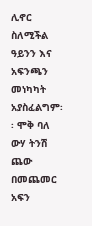ሊኖር ስለሚችል ዓይንን እና አፍንጫን መነካካት አያስፈልግም፡፡ ሞቅ ባለ ውሃ ትንሽ ጨው በመጨመር አፍን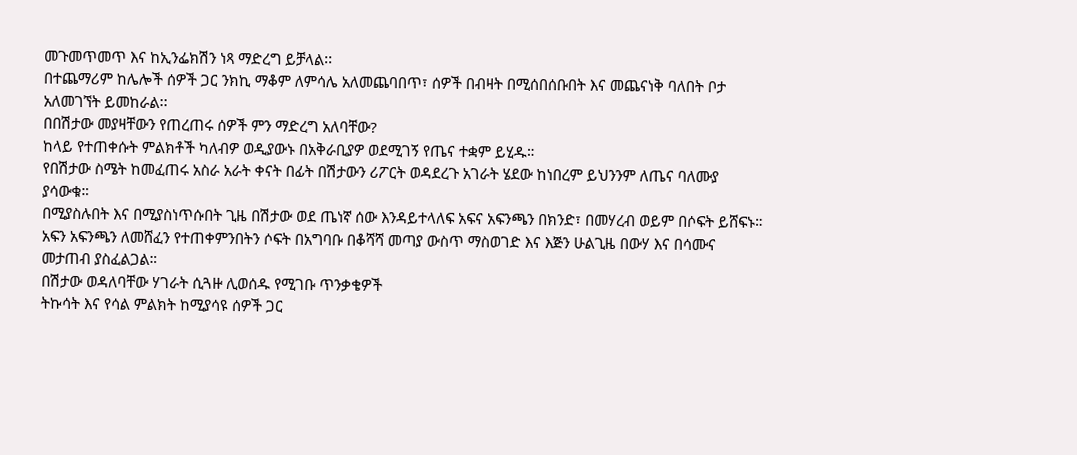መጉመጥመጥ እና ከኢንፌክሽን ነጻ ማድረግ ይቻላል፡፡
በተጨማሪም ከሌሎች ሰዎች ጋር ንክኪ ማቆም ለምሳሌ አለመጨባበጥ፣ ሰዎች በብዛት በሚሰበሰቡበት እና መጨናነቅ ባለበት ቦታ አለመገኘት ይመከራል፡፡
በበሽታው መያዛቸውን የጠረጠሩ ሰዎች ምን ማድረግ አለባቸው?
ከላይ የተጠቀሱት ምልክቶች ካለብዎ ወዲያውኑ በአቅራቢያዎ ወደሚገኝ የጤና ተቋም ይሂዱ።
የበሽታው ስሜት ከመፈጠሩ አስራ አራት ቀናት በፊት በሽታውን ሪፖርት ወዳደረጉ አገራት ሄደው ከነበረም ይህንንም ለጤና ባለሙያ ያሳውቁ።
በሚያስሉበት እና በሚያስነጥሱበት ጊዜ በሽታው ወደ ጤነኛ ሰው እንዳይተላለፍ አፍና አፍንጫን በክንድ፣ በመሃረብ ወይም በሶፍት ይሸፍኑ።
አፍን አፍንጫን ለመሸፈን የተጠቀምንበትን ሶፍት በአግባቡ በቆሻሻ መጣያ ውስጥ ማስወገድ እና እጅን ሁልጊዜ በውሃ እና በሳሙና መታጠብ ያስፈልጋል።
በሽታው ወዳለባቸው ሃገራት ሲጓዙ ሊወሰዱ የሚገቡ ጥንቃቄዎች
ትኩሳት እና የሳል ምልክት ከሚያሳዩ ሰዎች ጋር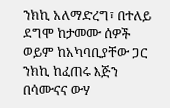ንክኪ አለማድረግ፣ በተለይ ደግሞ ከታመሙ ሰዎች ወይም ከአካባቢያቸው ጋር ንክኪ ከፈጠሩ እጅን በሳሙናና ውሃ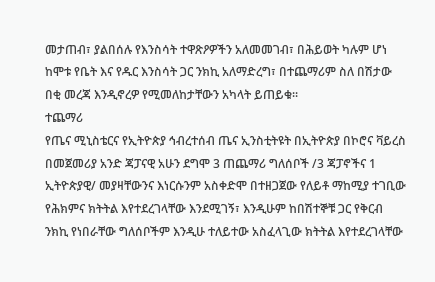መታጠብ፣ ያልበሰሉ የእንስሳት ተዋጽዖዎችን አለመመገብ፣ በሕይወት ካሉም ሆነ ከሞቱ የቤት እና የዱር እንስሳት ጋር ንክኪ አለማድረግ፣ በተጨማሪም ስለ በሽታው በቂ መረጃ እንዲኖረዎ የሚመለከታቸውን አካላት ይጠይቁ፡፡
ተጨማሪ
የጤና ሚኒስቴርና የኢትዮጵያ ኅብረተሰብ ጤና ኢንስቲትዩት በኢትዮጵያ በኮሮና ቫይረስ በመጀመሪያ አንድ ጃፓናዊ አሁን ደግሞ 3 ጠጨማሪ ግለሰቦች /3 ጃፓኖችና 1 ኢትዮጵያዊ/ መያዛቸውንና እነርሱንም አስቀድሞ በተዘጋጀው የለይቶ ማከሚያ ተገቢው የሕክምና ክትትል እየተደረገላቸው እንደሚገኝ፣ እንዲሁም ከበሽተኞቹ ጋር የቅርብ ንክኪ የነበራቸው ግለሰቦችም እንዲሁ ተለይተው አስፈላጊው ክትትል እየተደረገላቸው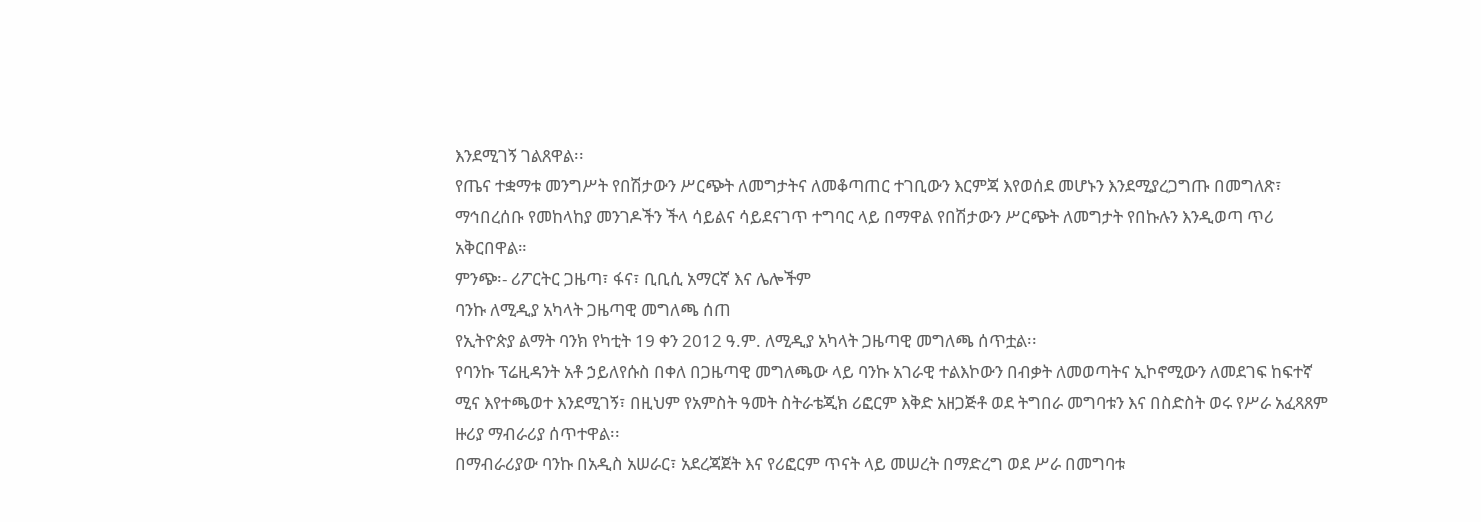እንደሚገኝ ገልጸዋል፡፡
የጤና ተቋማቱ መንግሥት የበሽታውን ሥርጭት ለመግታትና ለመቆጣጠር ተገቢውን እርምጃ እየወሰደ መሆኑን እንደሚያረጋግጡ በመግለጽ፣ ማኅበረሰቡ የመከላከያ መንገዶችን ችላ ሳይልና ሳይደናገጥ ተግባር ላይ በማዋል የበሽታውን ሥርጭት ለመግታት የበኩሉን እንዲወጣ ጥሪ አቅርበዋል።
ምንጭ፡- ሪፖርትር ጋዜጣ፣ ፋና፣ ቢቢሲ አማርኛ እና ሌሎችም
ባንኩ ለሚዲያ አካላት ጋዜጣዊ መግለጫ ሰጠ
የኢትዮጵያ ልማት ባንክ የካቲት 19 ቀን 2012 ዓ.ም. ለሚዲያ አካላት ጋዜጣዊ መግለጫ ሰጥቷል፡፡
የባንኩ ፕሬዚዳንት አቶ ኃይለየሱስ በቀለ በጋዜጣዊ መግለጫው ላይ ባንኩ አገራዊ ተልእኮውን በብቃት ለመወጣትና ኢኮኖሚውን ለመደገፍ ከፍተኛ ሚና እየተጫወተ እንደሚገኝ፣ በዚህም የአምስት ዓመት ስትራቴጂክ ሪፎርም እቅድ አዘጋጅቶ ወደ ትግበራ መግባቱን እና በስድስት ወሩ የሥራ አፈጻጸም ዙሪያ ማብራሪያ ሰጥተዋል፡፡
በማብራሪያው ባንኩ በአዲስ አሠራር፣ አደረጃጀት እና የሪፎርም ጥናት ላይ መሠረት በማድረግ ወደ ሥራ በመግባቱ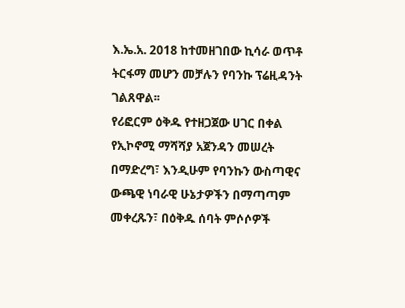እ.ኤ.አ. 2018 ከተመዘገበው ኪሳራ ወጥቶ ትርፋማ መሆን መቻሉን የባንኩ ፕሬዚዳንት ገልጸዋል፡፡
የሪፎርም ዕቅዱ የተዘጋጀው ሀገር በቀል የኢኮኖሚ ማሻሻያ አጀንዳን መሠረት በማድረግ፣ እንዲሁም የባንኩን ውስጣዊና ውጫዊ ነባራዊ ሁኔታዎችን በማጣጣም መቀረጹን፣ በዕቅዱ ሰባት ምሶሶዎች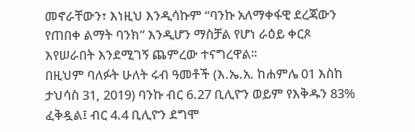መኖራቸውን፣ እነዚህ እንዲሳኩም “ባንኩ አለማቀፋዊ ደረጃውን የጠበቀ ልማት ባንክ” እንዲሆን ማስቻል የሆነ ራዕይ ቀርጾ እየሠራበት እንደሚገኝ ጨምረው ተናግረዋል፡፡
በዚህም ባለፉት ሁለት ሩብ ዓመቶች (እ.ኤ.አ. ከሐምሌ 01 እስከ ታህሳስ 31, 2019) ባንኩ ብር 6.27 ቢሊዮን ወይም የእቅዱን 83% ፈቅዷል፤ ብር 4.4 ቢሊዮን ደግሞ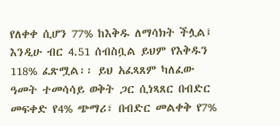የለቀቀ ሲሆን 77% ከእቅዱ ለማሳክት ችሏል፤ እንዲሁ ብር 4.51 ሰብስቧል ይህም የእቅዱን 118% ፈጽሟል፡፡ ይህ አፈጻጸም ካለፈው ዓመት ተመሳሳይ ወቅት ጋር ሲነጻጸር በብድር መፍቀድ የ4% ጭማሪ፣ በብድር መልቀቅ የ7%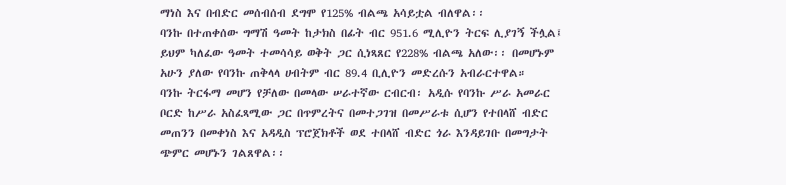ማነስ እና በብድር መሰብሰብ ደግሞ የ125% ብልጫ አሳይቷል ብለዋል፡፡
ባንኩ በተጠቀሰው ግማሽ ዓመት ከታክስ በፊት ብር 951.6 ሚሊዮን ትርፍ ሊያገኝ ችሏል፤ ይህም ካለፈው ዓመት ተመሳሳይ ወቅት ጋር ሲነጻጸር የ228% ብልጫ አለው፡፡ በመሆኑም አሁን ያለው የባንኩ ጠቅላላ ሀብትም ብር 89.4 ቢሊዮን መድረሱን አብራርተዋል።
ባንኩ ትርፋማ መሆን የቻለው በመላው ሠራተኛው ርብርብ፡ አዲሱ የባንኩ ሥራ አመራር ቦርድ ከሥራ አስፈጻሚው ጋር በጥምረትና በመተጋገዝ በመሥራቱ ሲሆን የተበላሸ ብድር መጠንን በመቀነስ እና አዳዲስ ፕሮጀክቶች ወደ ተበላሸ ብድር ጎራ እንዳይገቡ በመግታት ጭምር መሆኑን ገልጸዋል፡፡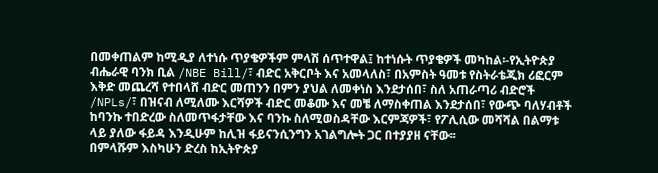በመቀጠልም ከሚዲያ ለተነሱ ጥያቄዎችም ምላሽ ሰጥተዋል፤ ከተነሱት ጥያቄዎች መካከል፡-የኢትዮጵያ ብሔራዊ ባንክ ቢል /NBE Bill/፣ ብድር አቅርቦት እና አመላለስ፣ በአምስት ዓመቱ የስትራቴጂክ ሪፎርም እቅድ መጨረሻ የተበላሸ ብድር መጠንን በምን ያህል ለመቀነስ እንደታሰበ፣ ስለ አጠራጣሪ ብድሮች /NPLs/፣ በዝናብ ለሚለሙ እርሻዎች ብድር መቆሙ እና መቼ ለማስቀጠል እንደታሰበ፣ የውጭ ባለሃብቶች ከባንኩ ተበድረው ስለመጥፋታቸው እና ባንኩ ስለሚወስዳቸው እርምጃዎች፣ የፖሊሲው መሻሻል በልማቱ ላይ ያለው ፋይዳ እንዲሁም ከሊዝ ፋይናንሲንግን አገልግሎት ጋር በተያያዘ ናቸው፡፡
በምላሹም እስካሁን ድረስ ከኢትዮጵያ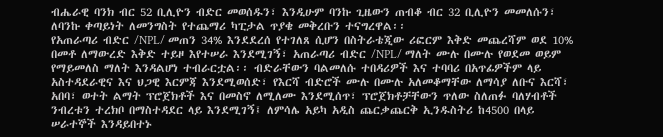ብሔራዊ ባንክ ብር 52 ቢሊዮን ብድር መወሰዱን፣ እንዲሁም ባንኩ ጊዜውን ጠብቆ ብር 32 ቢሊዮን መመለሱን፣ ለባንኩ ቀጣይነት ለመንግስት የተጨማሪ ካፒታል ጥያቄ መቅረቡን ተናግረዋል፡፡
የአጠራጣሪ ብድር /NPL/ መጠን 34% እንደደረሰ የተገለጸ ሲሆን በስትራቴጂው ሪፎርም እቅድ መጨረሻም ወደ 10% በመቶ ለማውረድ እቅድ ተይዞ እየተሠራ እንደሚገኝ፣ አጠራጣሪ ብድር /NPL/ ማለት ሙሉ በሙሉ የወደመ ወይም የማይመለስ ማለት እንዳልሆነ ተብራርቷል፡፡ ብድራቸውን ባልመለሱ ተበዳሪዎች እና ተባባሪ በአጥፊዎችም ላይ አስተዳደራዊና እና ህጋዊ እርምጃ እንደሚወሰድ፣ የእርሻ ብድሮች ሙሉ በሙሉ አለመቆማቸው ለማሳያ ለቡና እርሻ፣ አበባ፣ ወተት ልማት ፕሮጀክቶች እና በመስኖ ለሚለሙ እንደሚሰጥ፣ ፕሮጀክቶቻቸውን ጥለው ስለጠፉ ባለሃብቶች ንብረቱን ተረክቦ በማስተዳደር ላይ እንደሚገኝ፤ ለምሳሌ አይካ አዲስ ጨርቃጨርቅ ኢንዱስትሪ ከ4500 በላይ ሠራተኞች እንዳይበተኑ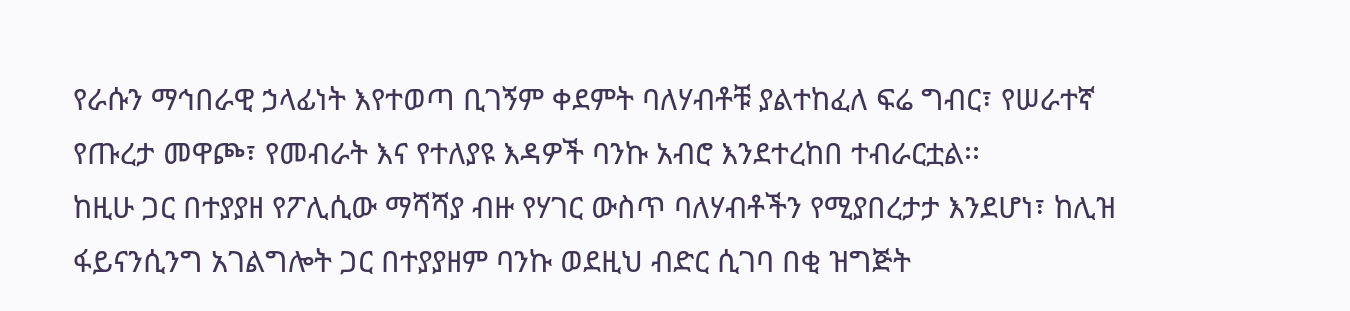የራሱን ማኅበራዊ ኃላፊነት እየተወጣ ቢገኝም ቀደምት ባለሃብቶቹ ያልተከፈለ ፍሬ ግብር፣ የሠራተኛ የጡረታ መዋጮ፣ የመብራት እና የተለያዩ እዳዎች ባንኩ አብሮ እንደተረከበ ተብራርቷል፡፡
ከዚሁ ጋር በተያያዘ የፖሊሲው ማሻሻያ ብዙ የሃገር ውስጥ ባለሃብቶችን የሚያበረታታ እንደሆነ፣ ከሊዝ ፋይናንሲንግ አገልግሎት ጋር በተያያዘም ባንኩ ወደዚህ ብድር ሲገባ በቂ ዝግጅት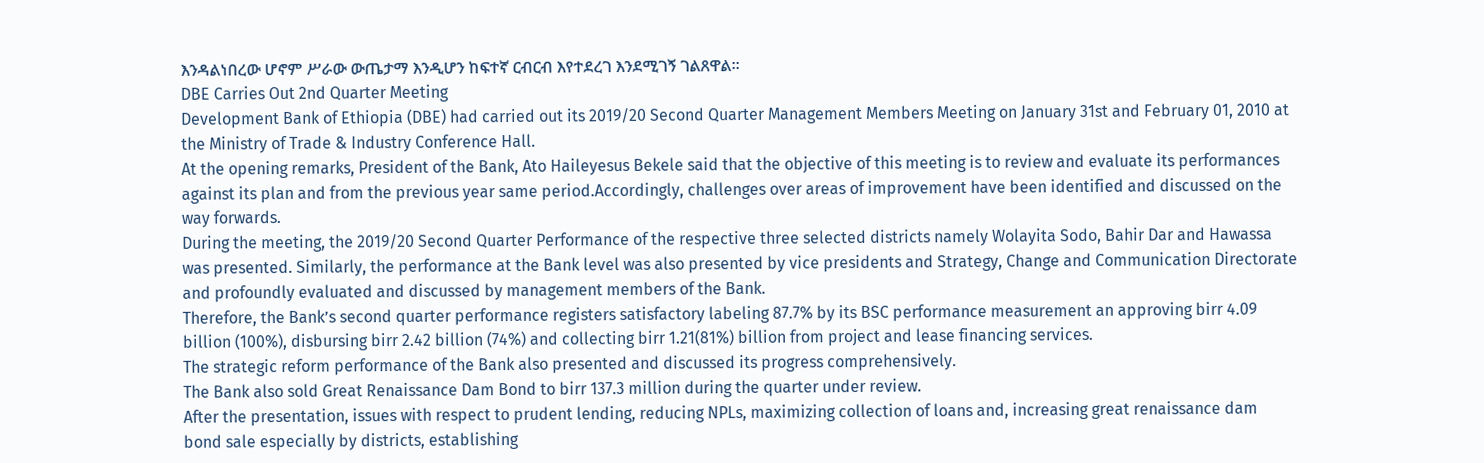እንዳልነበረው ሆኖም ሥራው ውጤታማ እንዲሆን ከፍተኛ ርብርብ እየተደረገ እንደሚገኝ ገልጸዋል፡፡
DBE Carries Out 2nd Quarter Meeting
Development Bank of Ethiopia (DBE) had carried out its 2019/20 Second Quarter Management Members Meeting on January 31st and February 01, 2010 at the Ministry of Trade & Industry Conference Hall.
At the opening remarks, President of the Bank, Ato Haileyesus Bekele said that the objective of this meeting is to review and evaluate its performances against its plan and from the previous year same period.Accordingly, challenges over areas of improvement have been identified and discussed on the way forwards.
During the meeting, the 2019/20 Second Quarter Performance of the respective three selected districts namely Wolayita Sodo, Bahir Dar and Hawassa was presented. Similarly, the performance at the Bank level was also presented by vice presidents and Strategy, Change and Communication Directorate and profoundly evaluated and discussed by management members of the Bank.
Therefore, the Bank’s second quarter performance registers satisfactory labeling 87.7% by its BSC performance measurement an approving birr 4.09 billion (100%), disbursing birr 2.42 billion (74%) and collecting birr 1.21(81%) billion from project and lease financing services.
The strategic reform performance of the Bank also presented and discussed its progress comprehensively.
The Bank also sold Great Renaissance Dam Bond to birr 137.3 million during the quarter under review.
After the presentation, issues with respect to prudent lending, reducing NPLs, maximizing collection of loans and, increasing great renaissance dam bond sale especially by districts, establishing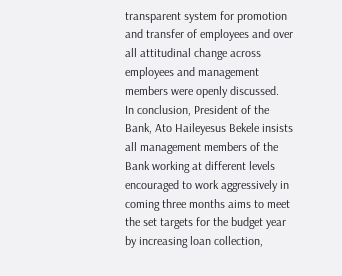transparent system for promotion and transfer of employees and over all attitudinal change across employees and management members were openly discussed.
In conclusion, President of the Bank, Ato Haileyesus Bekele insists all management members of the Bank working at different levels encouraged to work aggressively in coming three months aims to meet the set targets for the budget year by increasing loan collection,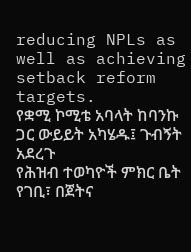reducing NPLs as well as achieving setback reform targets.
የቋሚ ኮሚቴ አባላት ከባንኩ ጋር ውይይት አካሄዱ፤ ጉብኝት አደረጉ
የሕዝብ ተወካዮች ምክር ቤት የገቢ፣ በጀትና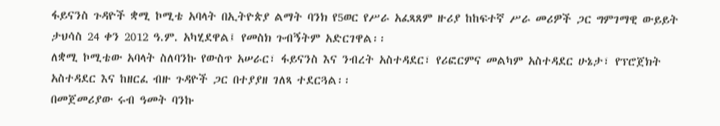ፋይናንስ ጉዳዮች ቋሚ ኮሚቴ አባላት በኢትዮጵያ ልማት ባንክ የ5ወር የሥራ አፈጻጸም ዙሪያ ከከፍተኛ ሥራ መሪዎች ጋር ግምገማዊ ውይይት ታህሳስ 24 ቀን 2012 ዓ.ም. አካሂደዋል፤ የመስክ ጉብኝትም አድርገዋል፡፡
ለቋሚ ኮሚቴው አባላት ስለባንኩ የውስጥ አሠራር፣ ፋይናንስ እና ንብረት አስተዳደር፣ የሪፎርምና መልካም አስተዳደር ሁኔታ፣ የፕሮጀክት አስተዳደር እና ከዘርፈ ብዙ ጉዳዮች ጋር በተያያዘ ገለጻ ተደርጓል፡፡
በመጀመሪያው ሩብ ዓመት ባንኩ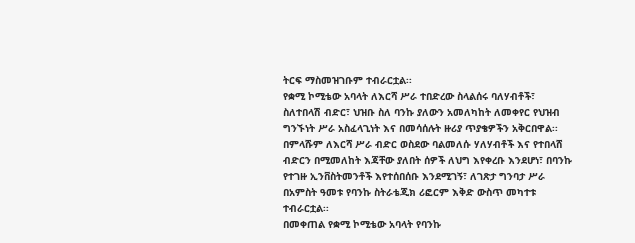ትርፍ ማስመዝገቡም ተብራርቷል፡፡
የቋሚ ኮሚቴው አባላት ለእርሻ ሥራ ተበድረው ስላልሰሩ ባለሃብቶች፣ ስለተበላሽ ብድር፣ ህዝቡ ስለ ባንኩ ያለውን አመለካከት ለመቀየር የህዝብ ግንኙነት ሥራ አስፈላጊነት እና በመሳሰሉት ዙሪያ ጥያቄዎችን አቅርበዋል፡፡
በምላሹም ለእርሻ ሥራ ብድር ወስደው ባልመለሱ ሃለሃብቶች እና የተበላሸ ብድርን በሚመለከት እጃቸው ያለበት ሰዎች ለህግ እየቀረቡ እንደሆነ፣ በባንኩ የተገዙ ኢንቨስትመንቶች እየተሰበሰቡ እንደሚገኝ፣ ለገጽታ ግንባታ ሥራ በአምስት ዓመቱ የባንኩ ስትራቴጂክ ሪፎርም እቅድ ውስጥ መካተቱ ተብራርቷል፡፡
በመቀጠል የቋሚ ኮሚቴው አባላት የባንኩ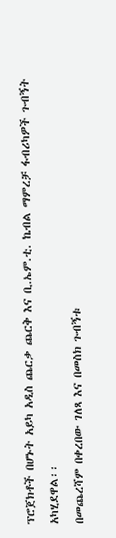ፕሮጀክቶች በሆኑት አይካ አዲስ ጨርቃ ጨርቅ እና ቢ.ኤም.ቲ. ኬብል ማምረቻ ፋብሪካዎች ጉብኝት አካሂደዋል፡፡
በመጨረሻም በቀረበው ገለጻ እና በመስክ ጉብኝቱ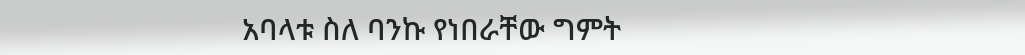አባላቱ ስለ ባንኩ የነበራቸው ግምት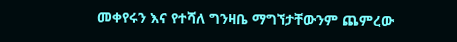መቀየሩን እና የተሻለ ግንዛቤ ማግኘታቸውንም ጨምረው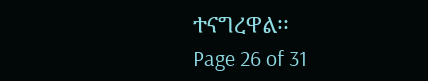ተናግረዋል፡፡
Page 26 of 31